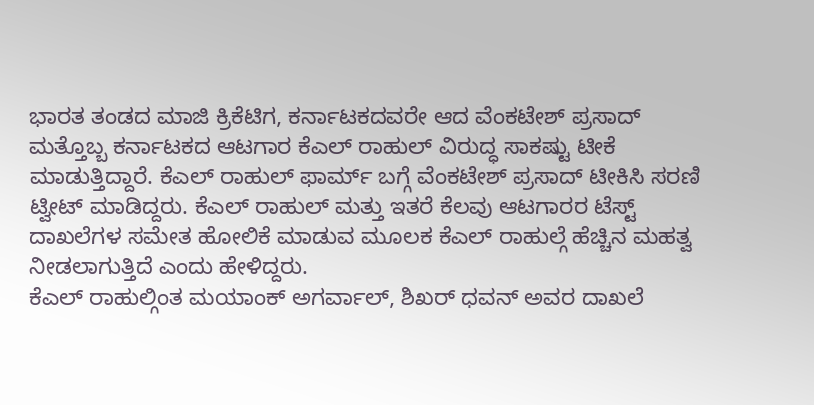ಭಾರತ ತಂಡದ ಮಾಜಿ ಕ್ರಿಕೆಟಿಗ, ಕರ್ನಾಟಕದವರೇ ಆದ ವೆಂಕಟೇಶ್ ಪ್ರಸಾದ್ ಮತ್ತೊಬ್ಬ ಕರ್ನಾಟಕದ ಆಟಗಾರ ಕೆಎಲ್ ರಾಹುಲ್ ವಿರುದ್ಧ ಸಾಕಷ್ಟು ಟೀಕೆ ಮಾಡುತ್ತಿದ್ದಾರೆ. ಕೆಎಲ್ ರಾಹುಲ್ ಫಾರ್ಮ್ ಬಗ್ಗೆ ವೆಂಕಟೇಶ್ ಪ್ರಸಾದ್ ಟೀಕಿಸಿ ಸರಣಿ ಟ್ವೀಟ್ ಮಾಡಿದ್ದರು. ಕೆಎಲ್ ರಾಹುಲ್ ಮತ್ತು ಇತರೆ ಕೆಲವು ಆಟಗಾರರ ಟೆಸ್ಟ್ ದಾಖಲೆಗಳ ಸಮೇತ ಹೋಲಿಕೆ ಮಾಡುವ ಮೂಲಕ ಕೆಎಲ್ ರಾಹುಲ್ಗೆ ಹೆಚ್ಚಿನ ಮಹತ್ವ ನೀಡಲಾಗುತ್ತಿದೆ ಎಂದು ಹೇಳಿದ್ದರು.
ಕೆಎಲ್ ರಾಹುಲ್ಗಿಂತ ಮಯಾಂಕ್ ಅಗರ್ವಾಲ್, ಶಿಖರ್ ಧವನ್ ಅವರ ದಾಖಲೆ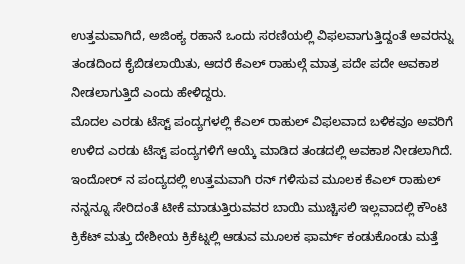ಉತ್ತಮವಾಗಿದೆ, ಅಜಿಂಕ್ಯ ರಹಾನೆ ಒಂದು ಸರಣಿಯಲ್ಲಿ ವಿಫಲವಾಗುತ್ತಿದ್ದಂತೆ ಅವರನ್ನು ತಂಡದಿಂದ ಕೈಬಿಡಲಾಯಿತು, ಆದರೆ ಕೆಎಲ್ ರಾಹುಲ್ಗೆ ಮಾತ್ರ ಪದೇ ಪದೇ ಅವಕಾಶ ನೀಡಲಾಗುತ್ತಿದೆ ಎಂದು ಹೇಳಿದ್ದರು.
ಮೊದಲ ಎರಡು ಟೆಸ್ಟ್ ಪಂದ್ಯಗಳಲ್ಲಿ ಕೆಎಲ್ ರಾಹುಲ್ ವಿಫಲವಾದ ಬಳಿಕವೂ ಅವರಿಗೆ ಉಳಿದ ಎರಡು ಟೆಸ್ಟ್ ಪಂದ್ಯಗಳಿಗೆ ಆಯ್ಕೆ ಮಾಡಿದ ತಂಡದಲ್ಲಿ ಅವಕಾಶ ನೀಡಲಾಗಿದೆ. ಇಂದೋರ್ ನ ಪಂದ್ಯದಲ್ಲಿ ಉತ್ತಮವಾಗಿ ರನ್ ಗಳಿಸುವ ಮೂಲಕ ಕೆಎಲ್ ರಾಹುಲ್ ನನ್ನನ್ನೂ ಸೇರಿದಂತೆ ಟೀಕೆ ಮಾಡುತ್ತಿರುವವರ ಬಾಯಿ ಮುಚ್ಚಿಸಲಿ ಇಲ್ಲವಾದಲ್ಲಿ ಕೌಂಟಿ ಕ್ರಿಕೆಟ್ ಮತ್ತು ದೇಶೀಯ ಕ್ರಿಕೆಟ್ನಲ್ಲಿ ಆಡುವ ಮೂಲಕ ಫಾರ್ಮ್ ಕಂಡುಕೊಂಡು ಮತ್ತೆ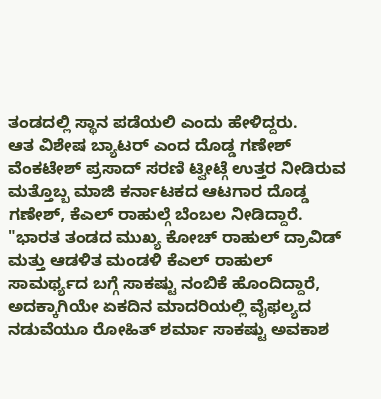ತಂಡದಲ್ಲಿ ಸ್ಥಾನ ಪಡೆಯಲಿ ಎಂದು ಹೇಳಿದ್ದರು.
ಆತ ವಿಶೇಷ ಬ್ಯಾಟರ್ ಎಂದ ದೊಡ್ಡ ಗಣೇಶ್
ವೆಂಕಟೇಶ್ ಪ್ರಸಾದ್ ಸರಣಿ ಟ್ವೀಟ್ಗೆ ಉತ್ತರ ನೀಡಿರುವ ಮತ್ತೊಬ್ಬ ಮಾಜಿ ಕರ್ನಾಟಕದ ಆಟಗಾರ ದೊಡ್ಡ ಗಣೇಶ್, ಕೆಎಲ್ ರಾಹುಲ್ಗೆ ಬೆಂಬಲ ನೀಡಿದ್ದಾರೆ. "ಭಾರತ ತಂಡದ ಮುಖ್ಯ ಕೋಚ್ ರಾಹುಲ್ ದ್ರಾವಿಡ್ ಮತ್ತು ಆಡಳಿತ ಮಂಡಳಿ ಕೆಎಲ್ ರಾಹುಲ್ ಸಾಮರ್ಥ್ಯದ ಬಗ್ಗೆ ಸಾಕಷ್ಟು ನಂಬಿಕೆ ಹೊಂದಿದ್ದಾರೆ, ಅದಕ್ಕಾಗಿಯೇ ಏಕದಿನ ಮಾದರಿಯಲ್ಲಿ ವೈಫಲ್ಯದ ನಡುವೆಯೂ ರೋಹಿತ್ ಶರ್ಮಾ ಸಾಕಷ್ಟು ಅವಕಾಶ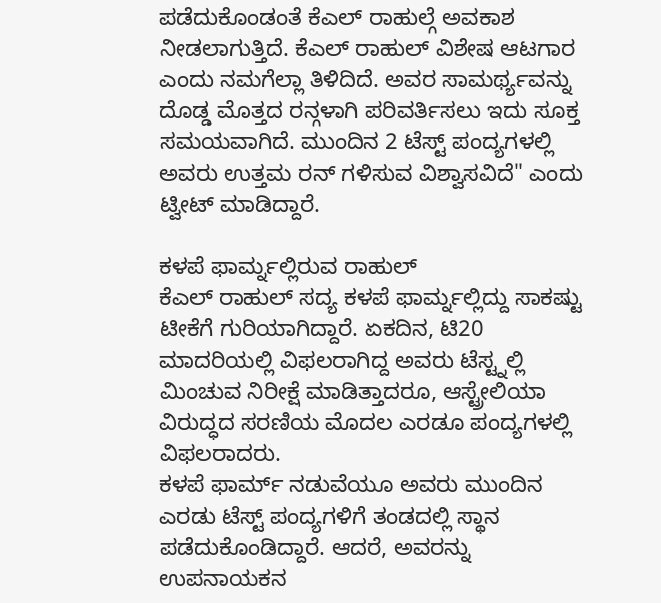ಪಡೆದುಕೊಂಡಂತೆ ಕೆಎಲ್ ರಾಹುಲ್ಗೆ ಅವಕಾಶ ನೀಡಲಾಗುತ್ತಿದೆ. ಕೆಎಲ್ ರಾಹುಲ್ ವಿಶೇಷ ಆಟಗಾರ ಎಂದು ನಮಗೆಲ್ಲಾ ತಿಳಿದಿದೆ. ಅವರ ಸಾಮರ್ಥ್ಯವನ್ನು ದೊಡ್ಡ ಮೊತ್ತದ ರನ್ಗಳಾಗಿ ಪರಿವರ್ತಿಸಲು ಇದು ಸೂಕ್ತ ಸಮಯವಾಗಿದೆ. ಮುಂದಿನ 2 ಟೆಸ್ಟ್ ಪಂದ್ಯಗಳಲ್ಲಿ ಅವರು ಉತ್ತಮ ರನ್ ಗಳಿಸುವ ವಿಶ್ವಾಸವಿದೆ" ಎಂದು ಟ್ವೀಟ್ ಮಾಡಿದ್ದಾರೆ.

ಕಳಪೆ ಫಾರ್ಮ್ನಲ್ಲಿರುವ ರಾಹುಲ್
ಕೆಎಲ್ ರಾಹುಲ್ ಸದ್ಯ ಕಳಪೆ ಫಾರ್ಮ್ನಲ್ಲಿದ್ದು ಸಾಕಷ್ಟು ಟೀಕೆಗೆ ಗುರಿಯಾಗಿದ್ದಾರೆ. ಏಕದಿನ, ಟಿ20 ಮಾದರಿಯಲ್ಲಿ ವಿಫಲರಾಗಿದ್ದ ಅವರು ಟೆಸ್ಟ್ನಲ್ಲಿ ಮಿಂಚುವ ನಿರೀಕ್ಷೆ ಮಾಡಿತ್ತಾದರೂ, ಆಸ್ಟ್ರೇಲಿಯಾ ವಿರುದ್ಧದ ಸರಣಿಯ ಮೊದಲ ಎರಡೂ ಪಂದ್ಯಗಳಲ್ಲಿ ವಿಫಲರಾದರು.
ಕಳಪೆ ಫಾರ್ಮ್ ನಡುವೆಯೂ ಅವರು ಮುಂದಿನ ಎರಡು ಟೆಸ್ಟ್ ಪಂದ್ಯಗಳಿಗೆ ತಂಡದಲ್ಲಿ ಸ್ಥಾನ ಪಡೆದುಕೊಂಡಿದ್ದಾರೆ. ಆದರೆ, ಅವರನ್ನು ಉಪನಾಯಕನ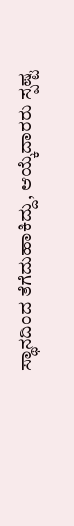ಸ್ಥಾನದಿಂದ ತೆಗೆದುಹಾಕಿದ್ದು, ಆಯ್ಕೆದಾರರು ಸ್ಪಷ್ಟ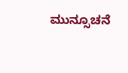ಮುನ್ಸೂಚನೆ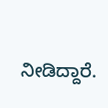ನೀಡಿದ್ದಾರೆ.